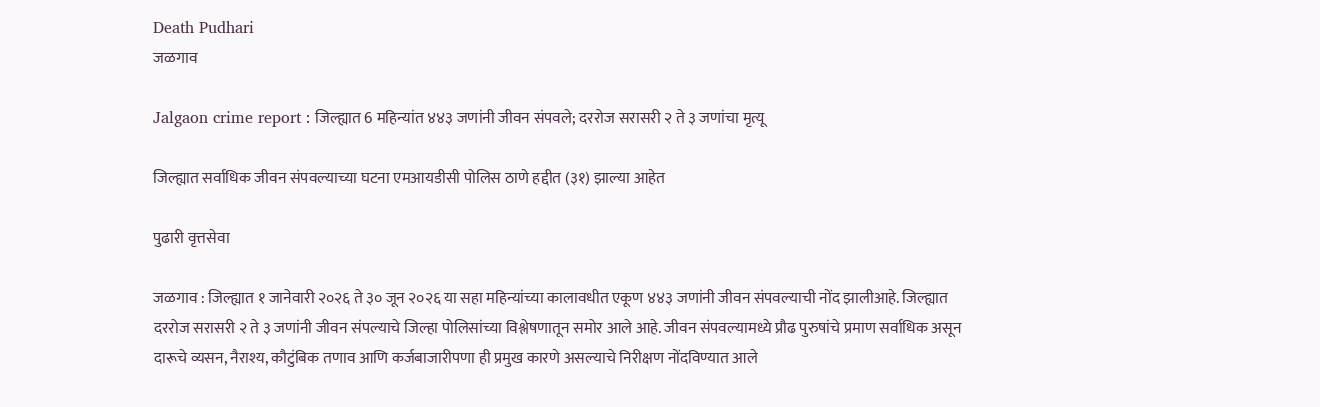Death Pudhari
जळगाव

Jalgaon crime report : जिल्ह्यात 6 महिन्यांत ४४३ जणांनी जीवन संपवले; दररोज सरासरी २ ते ३ जणांचा मृत्यू

जिल्ह्यात सर्वाधिक जीवन संपवल्याच्या घटना एमआयडीसी पोलिस ठाणे हद्दीत (३१) झाल्या आहेत

पुढारी वृत्तसेवा

जळगाव : जिल्ह्यात १ जानेवारी २०२६ ते ३० जून २०२६ या सहा महिन्यांच्या कालावधीत एकूण ४४३ जणांनी जीवन संपवल्याची नोंद झालीआहे. जिल्ह्यात दररोज सरासरी २ ते ३ जणांनी जीवन संपल्याचे जिल्हा पोलिसांच्या विश्लेषणातून समोर आले आहे. जीवन संपवल्यामध्ये प्रौढ पुरुषांचे प्रमाण सर्वाधिक असून दारूचे व्यसन, नैराश्य, कौटुंबिक तणाव आणि कर्जबाजारीपणा ही प्रमुख कारणे असल्याचे निरीक्षण नोंदविण्यात आले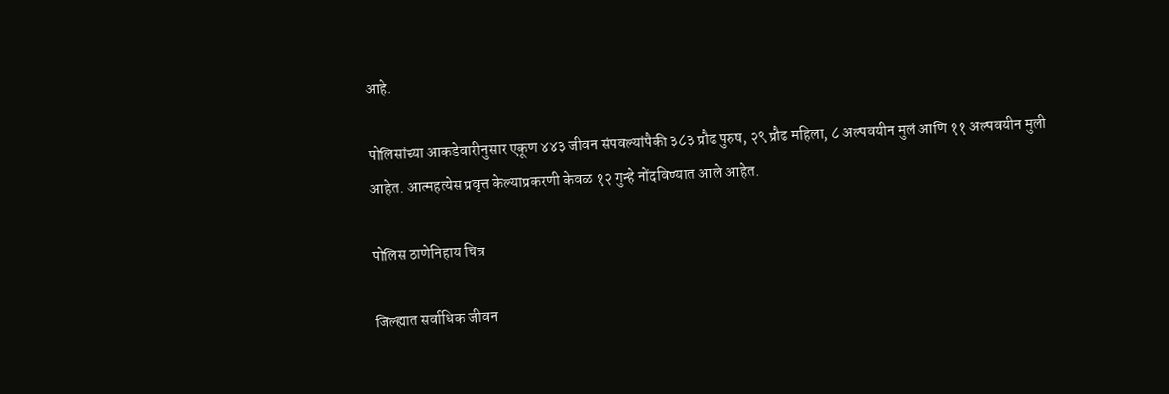आहे.

पोलिसांच्या आकडेवारीनुसार एकूण ४४३ जीवन संपवल्यांपैकी ३८३ प्रौढ पुरुष, २९ प्रौढ महिला, ८ अल्पवयीन मुलं आणि ११ अल्पवयीन मुली आहेत. आत्महत्येस प्रवृत्त केल्याप्रकरणी केवळ १२ गुन्हे नोंदविण्यात आले आहेत.

पोलिस ठाणेनिहाय चित्र

जिल्ह्यात सर्वाधिक जीवन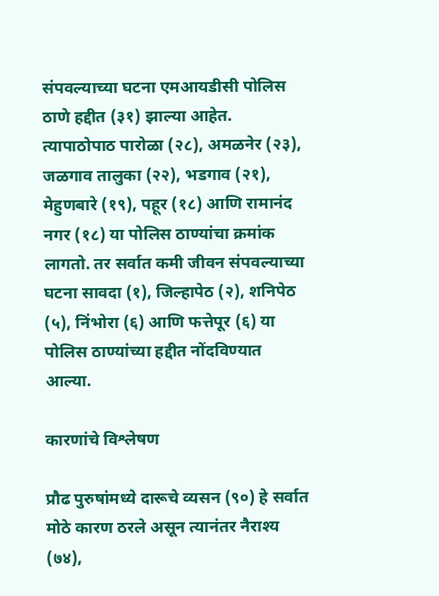संपवल्याच्या घटना एमआयडीसी पोलिस ठाणे हद्दीत (३१) झाल्या आहेत. त्यापाठोपाठ पारोळा (२८), अमळनेर (२३), जळगाव तालुका (२२), भडगाव (२१), मेहुणबारे (१९), पहूर (१८) आणि रामानंद नगर (१८) या पोलिस ठाण्यांचा क्रमांक लागतो. तर सर्वात कमी जीवन संपवल्याच्या घटना सावदा (१), जिल्हापेठ (२), शनिपेठ (५), निंभोरा (६) आणि फत्तेपूर (६) या पोलिस ठाण्यांच्या हद्दीत नोंदविण्यात आल्या.

कारणांचे विश्लेषण

प्रौढ पुरुषांमध्ये दारूचे व्यसन (९०) हे सर्वात मोठे कारण ठरले असून त्यानंतर नैराश्य (७४),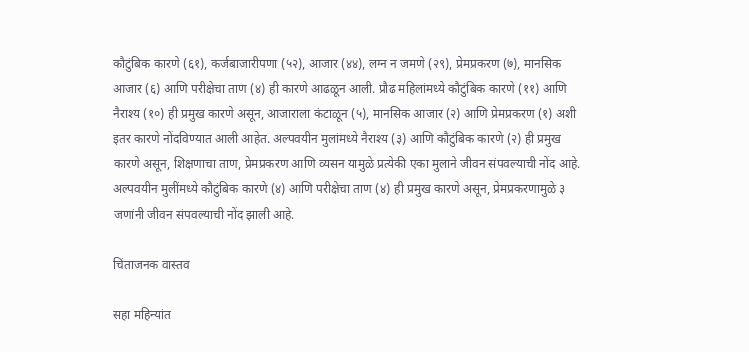कौटुंबिक कारणे (६१), कर्जबाजारीपणा (५२), आजार (४४), लग्न न जमणे (२९), प्रेमप्रकरण (७), मानसिक आजार (६) आणि परीक्षेचा ताण (४) ही कारणे आढळून आली. प्रौढ महिलांमध्ये कौटुंबिक कारणे (११) आणि नैराश्य (१०) ही प्रमुख कारणे असून, आजाराला कंटाळून (५), मानसिक आजार (२) आणि प्रेमप्रकरण (१) अशी इतर कारणे नोंदविण्यात आली आहेत. अल्पवयीन मुलांमध्ये नैराश्य (३) आणि कौटुंबिक कारणे (२) ही प्रमुख कारणे असून, शिक्षणाचा ताण, प्रेमप्रकरण आणि व्यसन यामुळे प्रत्येकी एका मुलाने जीवन संपवल्याची नोंद आहे. अल्पवयीन मुलींमध्ये कौटुंबिक कारणे (४) आणि परीक्षेचा ताण (४) ही प्रमुख कारणे असून, प्रेमप्रकरणामुळे ३ जणांनी जीवन संपवल्याची नोंद झाली आहे.

चिंताजनक वास्तव

सहा महिन्यांत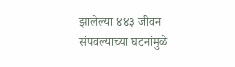झालेल्या ४४३ जीवन संपवल्याच्या घटनांमुळे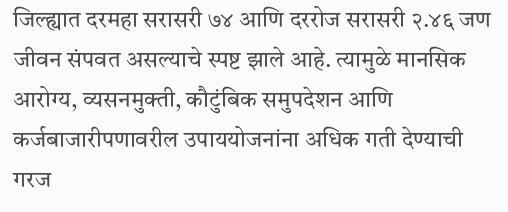जिल्ह्यात दरमहा सरासरी ७४ आणि दररोज सरासरी २.४६ जण जीवन संपवत असल्याचे स्पष्ट झाले आहे. त्यामुळे मानसिक आरोग्य, व्यसनमुक्ती, कौटुंबिक समुपदेशन आणि कर्जबाजारीपणावरील उपाययोजनांना अधिक गती देण्याची गरज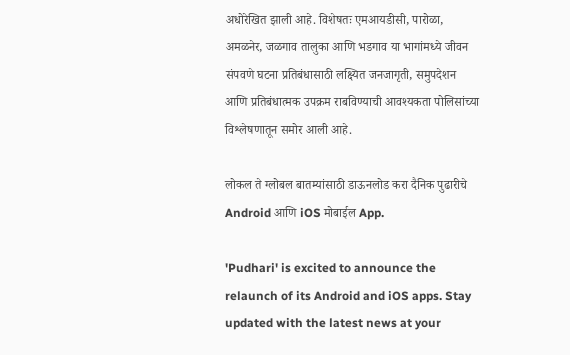अधोरेखित झाली आहे. विशेषतः एमआयडीसी, पारोळा, अमळनेर, जळगाव तालुका आणि भडगाव या भागांमध्ये जीवन संपवणे घटना प्रतिबंधासाठी लक्ष्यित जनजागृती, समुपदेशन आणि प्रतिबंधात्मक उपक्रम राबविण्याची आवश्यकता पोलिसांच्या विश्लेषणातून समोर आली आहे.

लोकल ते ग्लोबल बातम्यांसाठी डाऊनलोड करा दैनिक पुढारीचे Android आणि iOS मोबाईल App.

'Pudhari' is excited to announce the relaunch of its Android and iOS apps. Stay updated with the latest news at your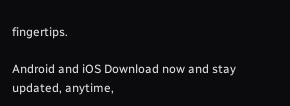fingertips.

Android and iOS Download now and stay updated, anytime,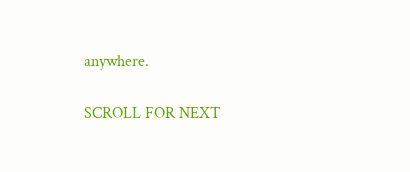anywhere.

SCROLL FOR NEXT